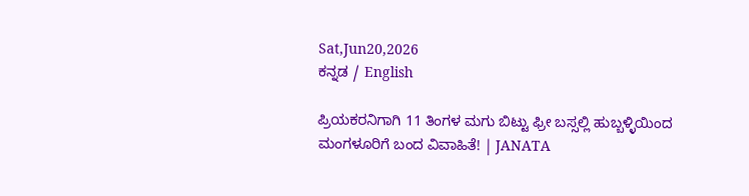Sat,Jun20,2026
ಕನ್ನಡ / English

ಪ್ರಿಯಕರನಿಗಾಗಿ 11 ತಿಂಗಳ ಮಗು ಬಿಟ್ಟು ಫ್ರೀ ಬಸ್ಸಲ್ಲಿ ಹುಬ್ಬಳ್ಳಿಯಿಂದ ಮಂಗಳೂರಿಗೆ ಬಂದ ವಿವಾಹಿತೆ! | JANATA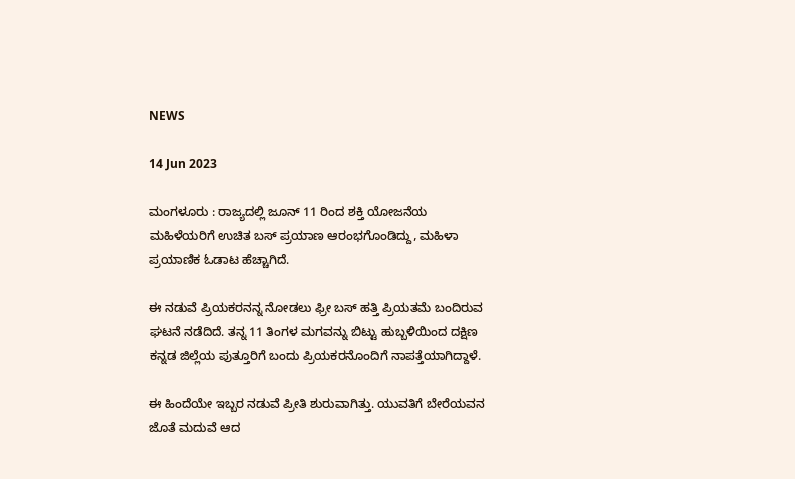NEWS

14 Jun 2023

ಮಂಗಳೂರು : ರಾಜ್ಯದಲ್ಲಿ ಜೂನ್ 11 ರಿಂದ ಶಕ್ತಿ ಯೋಜನೆಯ ಮಹಿಳೆಯರಿಗೆ ಉಚಿತ ಬಸ್ ಪ್ರಯಾಣ ಆರಂಭಗೊಂಡಿದ್ದು, ಮಹಿಳಾ ಪ್ರಯಾಣಿಕ ಓಡಾಟ ಹೆಚ್ಚಾಗಿದೆ.

ಈ ನಡುವೆ ಪ್ರಿಯಕರನನ್ನ ನೋಡಲು ಫ್ರೀ ಬಸ್ ಹತ್ತಿ‌ ಪ್ರಿಯತಮೆ ಬಂದಿರುವ ಘಟನೆ ನಡೆದಿದೆ. ತನ್ನ 11 ತಿಂಗಳ ಮಗವನ್ನು ಬಿಟ್ಟು ಹುಬ್ಬಳಿಯಿಂದ ದಕ್ಷಿಣ ಕನ್ನಡ ಜಿಲ್ಲೆಯ ಪುತ್ತೂರಿಗೆ ಬಂದು ಪ್ರಿಯಕರನೊಂದಿಗೆ ನಾಪತ್ತೆಯಾಗಿದ್ದಾಳೆ.

ಈ ಹಿಂದೆಯೇ ಇಬ್ಬರ ನಡುವೆ ಪ್ರೀತಿ ಶುರುವಾಗಿತ್ತು. ಯುವತಿಗೆ ಬೇರೆಯವನ ಜೊತೆ ಮದುವೆ ಆದ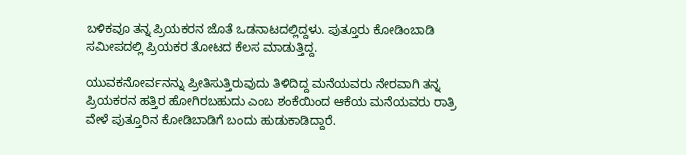ಬಳಿಕವೂ ತನ್ನ ಪ್ರಿಯಕರನ‌ ಜೊತೆ ಒಡನಾಟದಲ್ಲಿದ್ದಳು. ಪುತ್ತೂರು ಕೋಡಿಂಬಾಡಿ ಸಮೀಪದಲ್ಲಿ ಪ್ರಿಯಕರ ತೋಟದ ಕೆಲಸ ಮಾಡುತ್ತಿದ್ದ.

ಯುವಕನೋರ್ವನನ್ನು ಪ್ರೀತಿಸುತ್ತಿರುವುದು ತಿಳಿದಿದ್ದ ಮನೆಯವರು ನೇರವಾಗಿ ತನ್ನ ಪ್ರಿಯಕರನ ಹತ್ತಿರ ಹೋಗಿರಬಹುದು ಎಂಬ ಶಂಕೆಯಿಂದ ಆಕೆಯ ಮನೆಯವರು ರಾತ್ರಿ ವೇಳೆ ಪುತ್ತೂರಿನ ಕೋಡಿಬಾಡಿಗೆ ಬಂದು ಹುಡುಕಾಡಿದ್ದಾರೆ.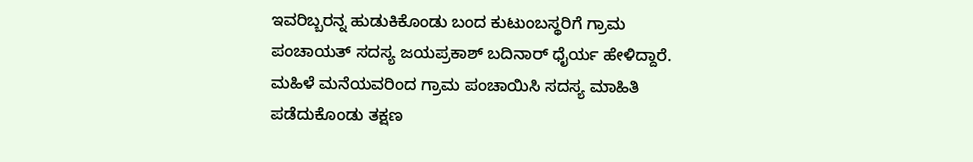ಇವರಿಬ್ಬರನ್ನ ಹುಡುಕಿಕೊಂಡು ಬಂದ ಕುಟುಂಬಸ್ಥರಿಗೆ ಗ್ರಾಮ ಪಂಚಾಯತ್ ಸದಸ್ಯ ಜಯಪ್ರಕಾಶ್ ಬದಿನಾರ್ ಧೈರ್ಯ ಹೇಳಿದ್ದಾರೆ. ಮಹಿಳೆ ಮನೆಯವರಿಂದ ಗ್ರಾಮ ಪಂಚಾಯಿಸಿ ಸದಸ್ಯ ಮಾಹಿತಿ ಪಡೆದುಕೊಂಡು ತಕ್ಷಣ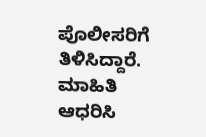ಪೊಲೀಸರಿಗೆ ತಿಳಿಸಿದ್ದಾರೆ. ಮಾಹಿತಿ ಆಧರಿಸಿ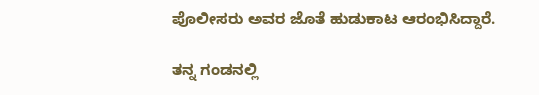ಪೊಲೀಸರು ಅವರ ಜೊತೆ ಹುಡುಕಾಟ ಆರಂಭಿಸಿದ್ದಾರೆ.

ತನ್ನ ಗಂಡನಲ್ಲಿ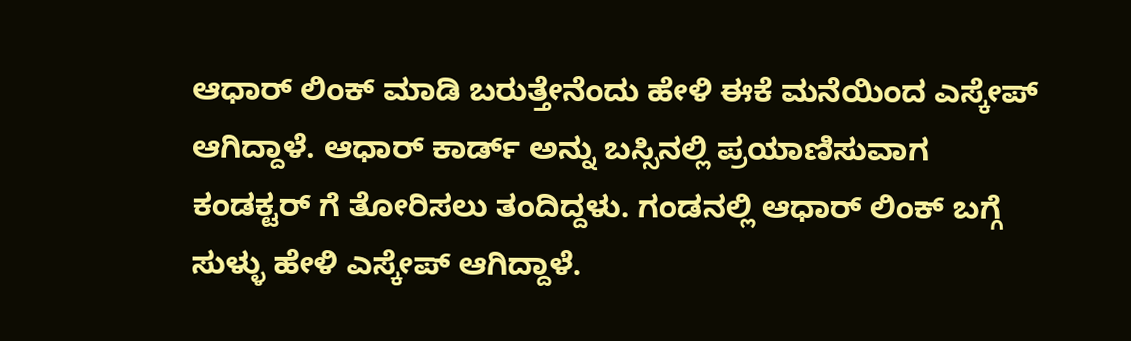ಆಧಾರ್ ಲಿಂಕ್ ಮಾಡಿ ಬರುತ್ತೇನೆಂದು ಹೇಳಿ ಈಕೆ ಮನೆಯಿಂದ ಎಸ್ಕೇಪ್ ಆಗಿದ್ದಾಳೆ. ಆಧಾರ್ ಕಾರ್ಡ್ ಅನ್ನು ಬಸ್ಸಿನಲ್ಲಿ ಪ್ರಯಾಣಿಸುವಾಗ ಕಂಡಕ್ಟರ್ ಗೆ ತೋರಿಸಲು ತಂದಿದ್ದಳು. ಗಂಡನಲ್ಲಿ ಆಧಾರ್ ಲಿಂಕ್ ಬಗ್ಗೆ ಸುಳ್ಳು ಹೇಳಿ ಎಸ್ಕೇಪ್ ಆಗಿದ್ದಾಳೆ.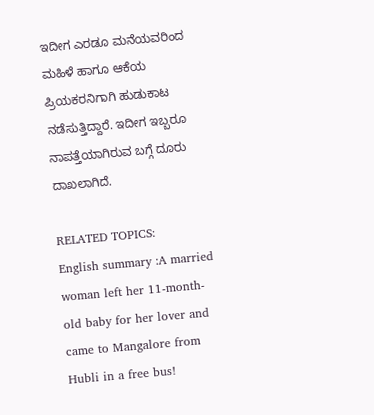ಇದೀಗ ಎರಡೂ ಮನೆಯವರಿಂದ ಮಹಿಳೆ ಹಾಗೂ ಆಕೆಯ ಪ್ರಿಯಕರನಿಗಾಗಿ ಹುಡುಕಾಟ‌ ನಡೆಸುತ್ತಿದ್ದಾರೆ. ಇದೀಗ ಇಬ್ಬರೂ ನಾಪತ್ತೆಯಾಗಿರುವ ಬಗ್ಗೆ ದೂರು ದಾಖಲಾಗಿದೆ.

RELATED TOPICS:
English summary :A married woman left her 11-month-old baby for her lover and came to Mangalore from Hubli in a free bus!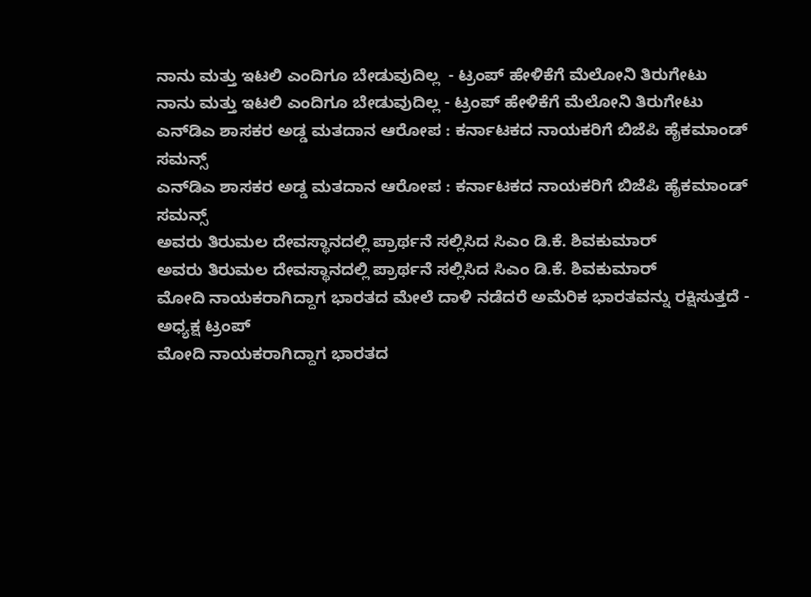ನಾನು ಮತ್ತು ಇಟಲಿ ಎಂದಿಗೂ ಬೇಡುವುದಿಲ್ಲ  - ಟ್ರಂಪ್ ಹೇಳಿಕೆಗೆ ಮೆಲೋನಿ ತಿರುಗೇಟು
ನಾನು ಮತ್ತು ಇಟಲಿ ಎಂದಿಗೂ ಬೇಡುವುದಿಲ್ಲ - ಟ್ರಂಪ್ ಹೇಳಿಕೆಗೆ ಮೆಲೋನಿ ತಿರುಗೇಟು
ಎನ್‌ಡಿಎ ಶಾಸಕರ ಅಡ್ಡ ಮತದಾನ ಆರೋಪ : ಕರ್ನಾಟಕದ ನಾಯಕರಿಗೆ ಬಿಜೆಪಿ ಹೈಕಮಾಂಡ್ ಸಮನ್ಸ್
ಎನ್‌ಡಿಎ ಶಾಸಕರ ಅಡ್ಡ ಮತದಾನ ಆರೋಪ : ಕರ್ನಾಟಕದ ನಾಯಕರಿಗೆ ಬಿಜೆಪಿ ಹೈಕಮಾಂಡ್ ಸಮನ್ಸ್
ಅವರು ತಿರುಮಲ ದೇವಸ್ಥಾನದಲ್ಲಿ ಪ್ರಾರ್ಥನೆ ಸಲ್ಲಿಸಿದ ಸಿಎಂ ಡಿ.ಕೆ. ಶಿವಕುಮಾರ್
ಅವರು ತಿರುಮಲ ದೇವಸ್ಥಾನದಲ್ಲಿ ಪ್ರಾರ್ಥನೆ ಸಲ್ಲಿಸಿದ ಸಿಎಂ ಡಿ.ಕೆ. ಶಿವಕುಮಾರ್
ಮೋದಿ ನಾಯಕರಾಗಿದ್ದಾಗ ಭಾರತದ ಮೇಲೆ ದಾಳಿ ನಡೆದರೆ ಅಮೆರಿಕ ಭಾರತವನ್ನು ರಕ್ಷಿಸುತ್ತದೆ - ಅಧ್ಯಕ್ಷ ಟ್ರಂಪ್
ಮೋದಿ ನಾಯಕರಾಗಿದ್ದಾಗ ಭಾರತದ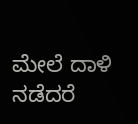ಮೇಲೆ ದಾಳಿ ನಡೆದರೆ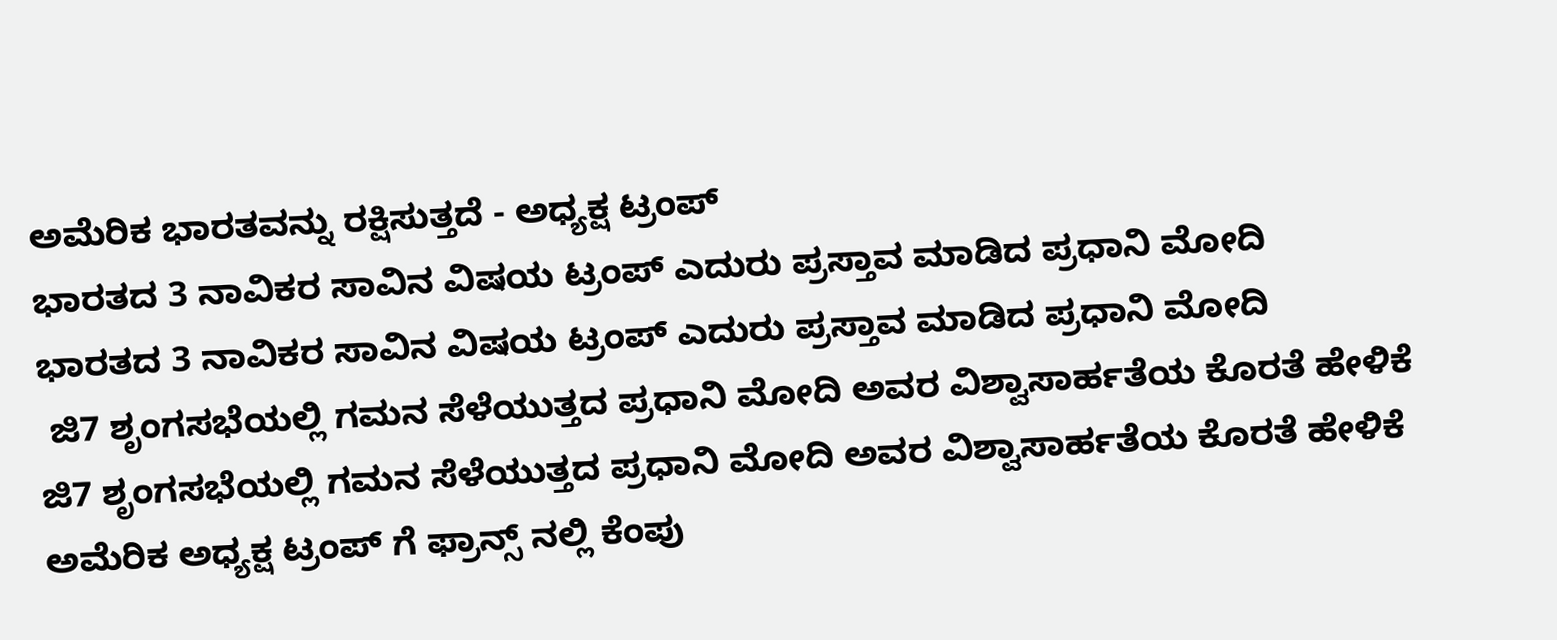ಅಮೆರಿಕ ಭಾರತವನ್ನು ರಕ್ಷಿಸುತ್ತದೆ - ಅಧ್ಯಕ್ಷ ಟ್ರಂಪ್
ಭಾರತದ 3 ನಾವಿಕರ ಸಾವಿನ ವಿಷಯ ಟ್ರಂಪ್ ಎದುರು ಪ್ರಸ್ತಾವ ಮಾಡಿದ ಪ್ರಧಾನಿ ಮೋದಿ
ಭಾರತದ 3 ನಾವಿಕರ ಸಾವಿನ ವಿಷಯ ಟ್ರಂಪ್ ಎದುರು ಪ್ರಸ್ತಾವ ಮಾಡಿದ ಪ್ರಧಾನಿ ಮೋದಿ
 ಜಿ7 ಶೃಂಗಸಭೆಯಲ್ಲಿ ಗಮನ ಸೆಳೆಯುತ್ತದ ಪ್ರಧಾನಿ ಮೋದಿ ಅವರ ವಿಶ್ವಾಸಾರ್ಹತೆಯ ಕೊರತೆ ಹೇಳಿಕೆ
ಜಿ7 ಶೃಂಗಸಭೆಯಲ್ಲಿ ಗಮನ ಸೆಳೆಯುತ್ತದ ಪ್ರಧಾನಿ ಮೋದಿ ಅವರ ವಿಶ್ವಾಸಾರ್ಹತೆಯ ಕೊರತೆ ಹೇಳಿಕೆ
ಅಮೆರಿಕ ಅಧ್ಯಕ್ಷ ಟ್ರಂಪ್ ಗೆ ಫ್ರಾನ್ಸ್‌ ನಲ್ಲಿ ಕೆಂಪು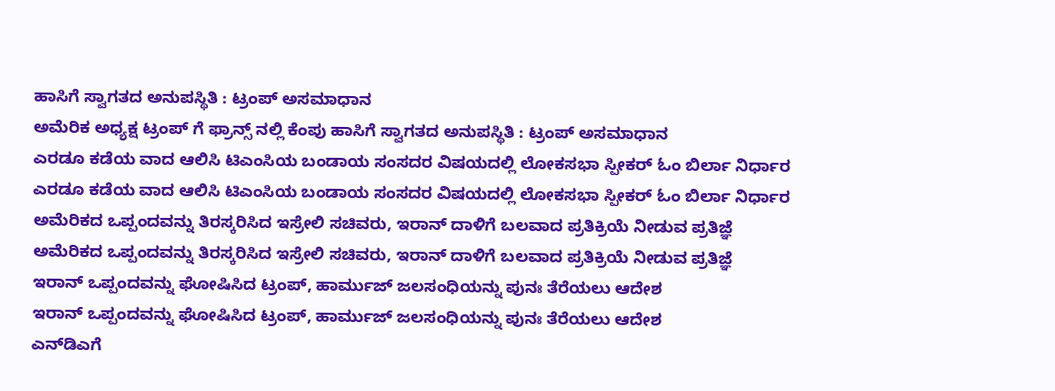ಹಾಸಿಗೆ ಸ್ವಾಗತದ ಅನುಪಸ್ಥಿತಿ : ಟ್ರಂಪ್ ಅಸಮಾಧಾನ
ಅಮೆರಿಕ ಅಧ್ಯಕ್ಷ ಟ್ರಂಪ್ ಗೆ ಫ್ರಾನ್ಸ್‌ ನಲ್ಲಿ ಕೆಂಪು ಹಾಸಿಗೆ ಸ್ವಾಗತದ ಅನುಪಸ್ಥಿತಿ : ಟ್ರಂಪ್ ಅಸಮಾಧಾನ
ಎರಡೂ ಕಡೆಯ ವಾದ ಆಲಿಸಿ ಟಿಎಂಸಿಯ ಬಂಡಾಯ ಸಂಸದರ ವಿಷಯದಲ್ಲಿ ಲೋಕಸಭಾ ಸ್ಪೀಕರ್ ಓಂ ಬಿರ್ಲಾ ನಿರ್ಧಾರ
ಎರಡೂ ಕಡೆಯ ವಾದ ಆಲಿಸಿ ಟಿಎಂಸಿಯ ಬಂಡಾಯ ಸಂಸದರ ವಿಷಯದಲ್ಲಿ ಲೋಕಸಭಾ ಸ್ಪೀಕರ್ ಓಂ ಬಿರ್ಲಾ ನಿರ್ಧಾರ
ಅಮೆರಿಕದ ಒಪ್ಪಂದವನ್ನು ತಿರಸ್ಕರಿಸಿದ ಇಸ್ರೇಲಿ ಸಚಿವರು, ಇರಾನ್ ದಾಳಿಗೆ ಬಲವಾದ ಪ್ರತಿಕ್ರಿಯೆ ನೀಡುವ ಪ್ರತಿಜ್ಞೆ
ಅಮೆರಿಕದ ಒಪ್ಪಂದವನ್ನು ತಿರಸ್ಕರಿಸಿದ ಇಸ್ರೇಲಿ ಸಚಿವರು, ಇರಾನ್ ದಾಳಿಗೆ ಬಲವಾದ ಪ್ರತಿಕ್ರಿಯೆ ನೀಡುವ ಪ್ರತಿಜ್ಞೆ
ಇರಾನ್ ಒಪ್ಪಂದವನ್ನು ಘೋಷಿಸಿದ ಟ್ರಂಪ್, ಹಾರ್ಮುಜ್ ಜಲಸಂಧಿಯನ್ನು ಪುನಃ ತೆರೆಯಲು ಆದೇಶ
ಇರಾನ್ ಒಪ್ಪಂದವನ್ನು ಘೋಷಿಸಿದ ಟ್ರಂಪ್, ಹಾರ್ಮುಜ್ ಜಲಸಂಧಿಯನ್ನು ಪುನಃ ತೆರೆಯಲು ಆದೇಶ
ಎನ್‌ಡಿಎಗೆ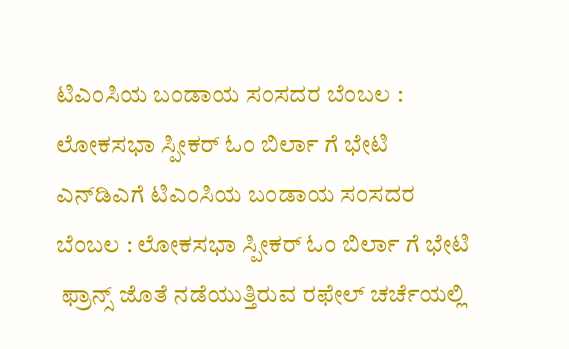ಟಿಎಂಸಿಯ ಬಂಡಾಯ ಸಂಸದರ ಬೆಂಬಲ : ಲೋಕಸಭಾ ಸ್ಪೀಕರ್ ಓಂ ಬಿರ್ಲಾ ಗೆ ಭೇಟಿ
ಎನ್‌ಡಿಎಗೆ ಟಿಎಂಸಿಯ ಬಂಡಾಯ ಸಂಸದರ ಬೆಂಬಲ : ಲೋಕಸಭಾ ಸ್ಪೀಕರ್ ಓಂ ಬಿರ್ಲಾ ಗೆ ಭೇಟಿ
 ಫ್ರಾನ್ಸ್ ಜೊತೆ ನಡೆಯುತ್ತಿರುವ ರಫೇಲ್ ಚರ್ಚೆಯಲ್ಲಿ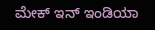ಮೇಕ್ ಇನ್ ಇಂಡಿಯಾ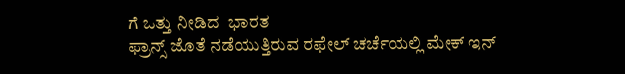ಗೆ ಒತ್ತು ನೀಡಿದ  ಭಾರತ
ಫ್ರಾನ್ಸ್ ಜೊತೆ ನಡೆಯುತ್ತಿರುವ ರಫೇಲ್ ಚರ್ಚೆಯಲ್ಲಿ ಮೇಕ್ ಇನ್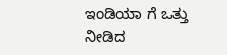ಇಂಡಿಯಾ ಗೆ ಒತ್ತು ನೀಡಿದ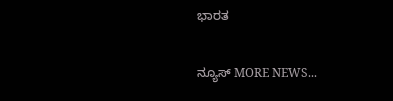ಭಾರತ

ನ್ಯೂಸ್ MORE NEWS...